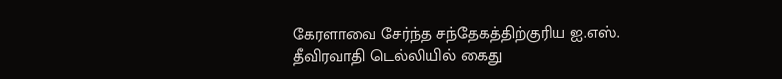கேரளாவை சேர்ந்த சந்தேகத்திற்குரிய ஐ.எஸ். தீவிரவாதி டெல்லியில் கைது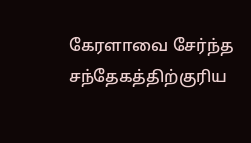கேரளாவை சேர்ந்த சந்தேகத்திற்குரிய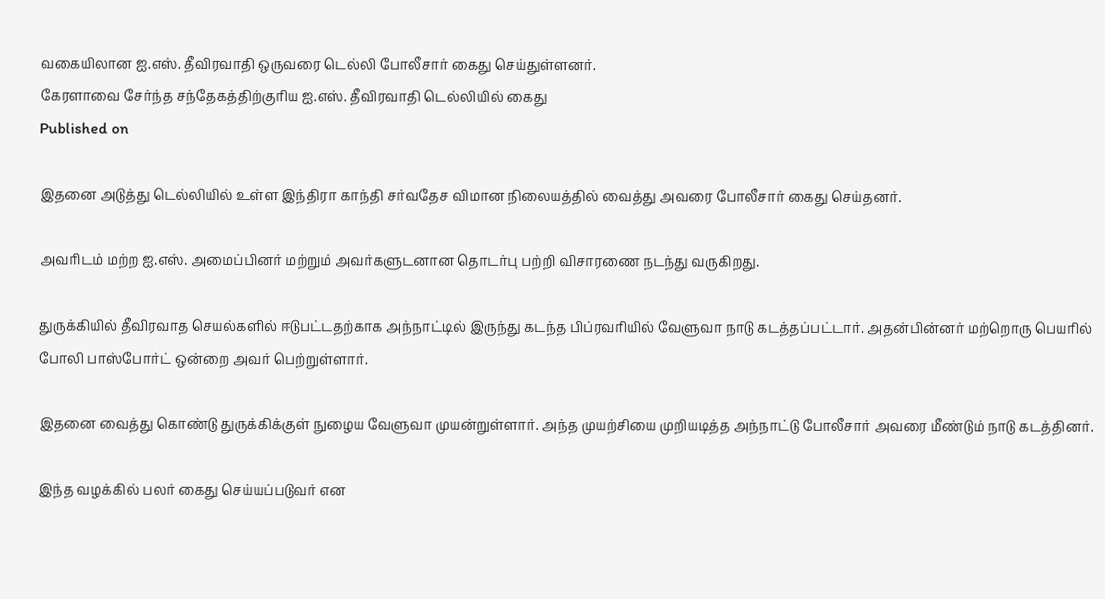வகையிலான ஐ.எஸ். தீவிரவாதி ஒருவரை டெல்லி போலீசார் கைது செய்துள்ளனர்.
கேரளாவை சேர்ந்த சந்தேகத்திற்குரிய ஐ.எஸ். தீவிரவாதி டெல்லியில் கைது
Published on

இதனை அடுத்து டெல்லியில் உள்ள இந்திரா காந்தி சர்வதேச விமான நிலையத்தில் வைத்து அவரை போலீசார் கைது செய்தனர்.

அவரிடம் மற்ற ஐ.எஸ். அமைப்பினர் மற்றும் அவர்களுடனான தொடர்பு பற்றி விசாரணை நடந்து வருகிறது.

துருக்கியில் தீவிரவாத செயல்களில் ஈடுபட்டதற்காக அந்நாட்டில் இருந்து கடந்த பிப்ரவரியில் வேளுவா நாடு கடத்தப்பட்டார். அதன்பின்னர் மற்றொரு பெயரில் போலி பாஸ்போர்ட் ஒன்றை அவர் பெற்றுள்ளார்.

இதனை வைத்து கொண்டு துருக்கிக்குள் நுழைய வேளுவா முயன்றுள்ளார். அந்த முயற்சியை முறியடித்த அந்நாட்டு போலீசார் அவரை மீண்டும் நாடு கடத்தினர்.

இந்த வழக்கில் பலர் கைது செய்யப்படுவர் என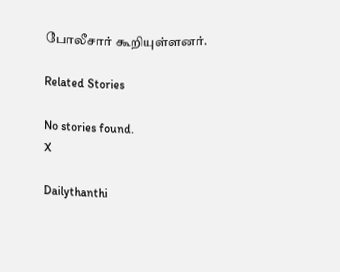போலீசார் கூறியுள்ளனர்.

Related Stories

No stories found.
X

Dailythanthi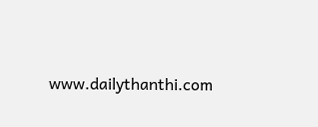www.dailythanthi.com